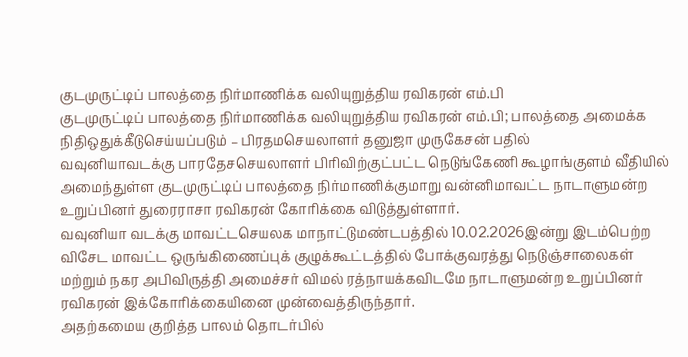குடமுருட்டிப் பாலத்தை நிர்மாணிக்க வலியுறுத்திய ரவிகரன் எம்.பி
குடமுருட்டிப் பாலத்தை நிர்மாணிக்க வலியுறுத்திய ரவிகரன் எம்.பி; பாலத்தை அமைக்க நிதிஒதுக்கீடுசெய்யப்படும் – பிரதமசெயலாளர் தனுஜா முருகேசன் பதில்
வவுனியாவடக்கு பாரதேசசெயலாளர் பிரிவிற்குட்பட்ட நெடுங்கேணி கூழாங்குளம் வீதியில் அமைந்துள்ள குடமுருட்டிப் பாலத்தை நிர்மாணிக்குமாறு வன்னிமாவட்ட நாடாளுமன்ற உறுப்பினர் துரைராசா ரவிகரன் கோரிக்கை விடுத்துள்ளார்.
வவுனியா வடக்கு மாவட்டசெயலக மாநாட்டுமண்டபத்தில் 10.02.2026இன்று இடம்பெற்ற விசேட மாவட்ட ஒருங்கிணைப்புக் குழுக்கூட்டத்தில் போக்குவரத்து நெடுஞ்சாலைகள் மற்றும் நகர அபிவிருத்தி அமைச்சர் விமல் ரத்நாயக்கவிடமே நாடாளுமன்ற உறுப்பினர் ரவிகரன் இக்கோரிக்கையினை முன்வைத்திருந்தார்.
அதற்கமைய குறித்த பாலம் தொடர்பில்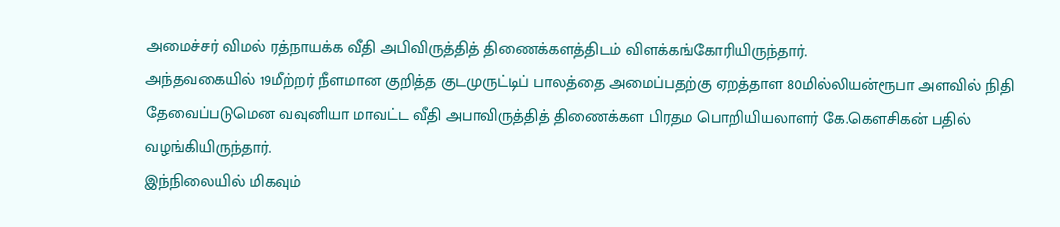அமைச்சர் விமல் ரத்நாயக்க வீதி அபிவிருத்தித் திணைக்களத்திடம் விளக்கங்கோரியிருந்தார்.
அந்தவகையில் 19மீற்றர் நீளமான குறித்த குடமுருட்டிப் பாலத்தை அமைப்பதற்கு ஏறத்தாள 80மில்லியன்ரூபா அளவில் நிதி தேவைப்படுமென வவுனியா மாவட்ட வீதி அபாவிருத்தித் திணைக்கள பிரதம பொறியியலாளர் கே.கௌசிகன் பதில் வழங்கியிருந்தார்.
இந்நிலையில் மிகவும்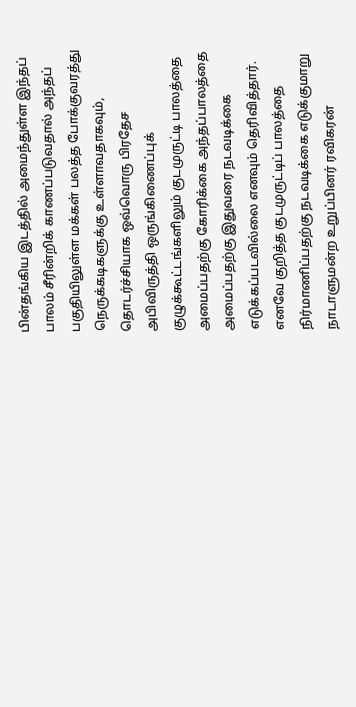பின்தங்கிய இடத்தில் அமைந்துள்ள இந்தப் பாலம் சீரின்றிக் காணப்படுவதால் அந்தப் பகுதியிலுள்ள மக்கள் பலத்த போக்குவரத்து நெருக்கடிகளுக்கு உள்ளாவதாகவும், தொடர்ச்சியாக ஒவ்வொரு பிரதேச அபிவிருத்தி ஒருங்கிணைப்புக் குழுக்கூட்டங்களிலும் குடமுருட்டி பாலத்தை அமைப்பதற்கு கோரிக்கை அந்தப்பாலத்தை அமைப்பதற்கு இதுவரை நடவடிக்கை எடுக்கப்படவில்லை எனவும் தெரிவித்தார். எனவே குறித்த குடமுருட்டிப் பாலத்தை நிர்மாணிப்பதற்கு நடவடிக்கை எடுக்குமாறு நாடாளுமன்ற உறுப்பினர் ரவிகரன்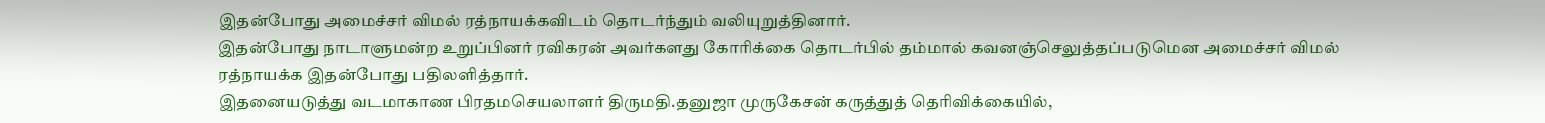இதன்போது அமைச்சர் விமல் ரத்நாயக்கவிடம் தொடர்ந்தும் வலியுறுத்தினார்.
இதன்போது நாடாளுமன்ற உறுப்பினர் ரவிகரன் அவர்களது கோரிக்கை தொடர்பில் தம்மால் கவனஞ்செலுத்தப்படுமென அமைச்சர் விமல் ரத்நாயக்க இதன்போது பதிலளித்தார்.
இதனையடுத்து வடமாகாண பிரதமசெயலாளர் திருமதி.தனுஜா முருகேசன் கருத்துத் தெரிவிக்கையில்,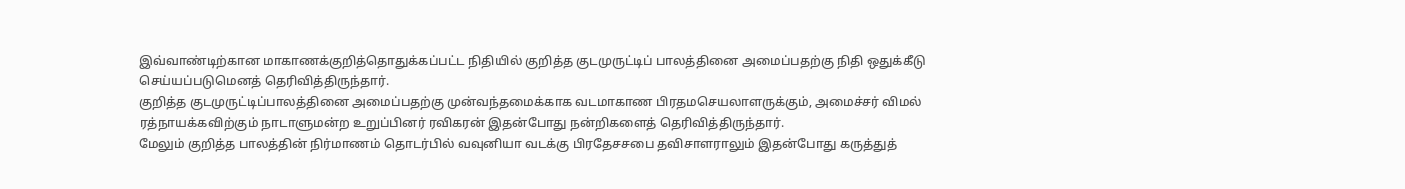இவ்வாண்டிற்கான மாகாணக்குறித்தொதுக்கப்பட்ட நிதியில் குறித்த குடமுருட்டிப் பாலத்தினை அமைப்பதற்கு நிதி ஒதுக்கீடு செய்யப்படுமெனத் தெரிவித்திருந்தார்.
குறித்த குடமுருட்டிப்பாலத்தினை அமைப்பதற்கு முன்வந்தமைக்காக வடமாகாண பிரதமசெயலாளருக்கும், அமைச்சர் விமல் ரத்நாயக்கவிற்கும் நாடாளுமன்ற உறுப்பினர் ரவிகரன் இதன்போது நன்றிகளைத் தெரிவித்திருந்தார்.
மேலும் குறித்த பாலத்தின் நிர்மாணம் தொடர்பில் வவுனியா வடக்கு பிரதேசசபை தவிசாளராலும் இதன்போது கருத்துத்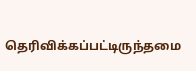தெரிவிக்கப்பட்டிருந்தமை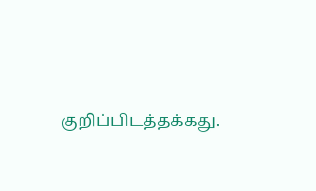குறிப்பிடத்தக்கது.